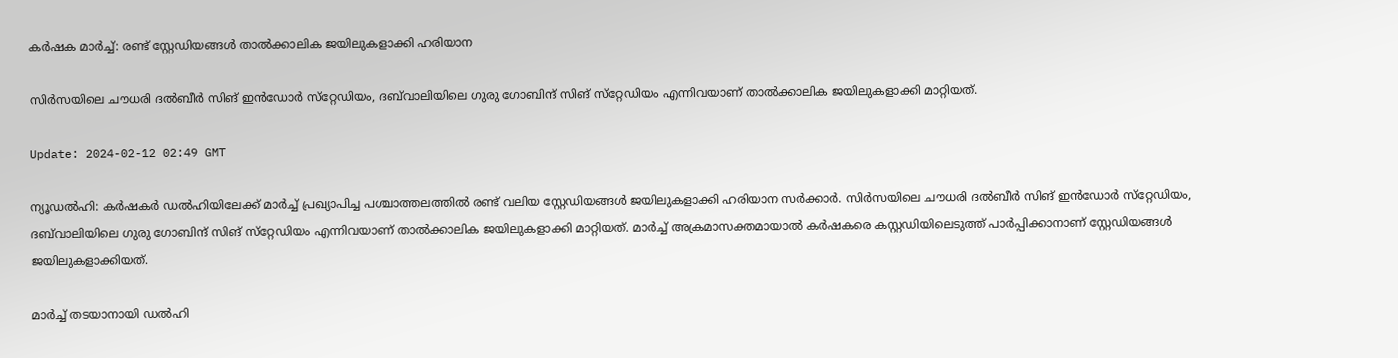കർഷക മാർച്ച്: രണ്ട് സ്റ്റേഡിയങ്ങൾ താൽക്കാലിക ജയിലുകളാക്കി ഹരിയാന

സിർസയിലെ ചൗധരി ദൽബീർ സിങ് ഇൻഡോർ സ്‌റ്റേഡിയം, ദബ്‌വാലിയിലെ ഗുരു ഗോബിന്ദ് സിങ് സ്‌റ്റേഡിയം എന്നിവയാണ് താൽക്കാലിക ജയിലുകളാക്കി മാറ്റിയത്.

Update: 2024-02-12 02:49 GMT

ന്യൂഡൽഹി: കർഷകർ ഡൽഹിയിലേക്ക് മാർച്ച് പ്രഖ്യാപിച്ച പശ്ചാത്തലത്തിൽ രണ്ട് വലിയ സ്റ്റേഡിയങ്ങൾ ജയിലുകളാക്കി ഹരിയാന സർക്കാർ. സിർസയിലെ ചൗധരി ദൽബീർ സിങ് ഇൻഡോർ സ്‌റ്റേഡിയം, ദബ്‌വാലിയിലെ ഗുരു ഗോബിന്ദ് സിങ് സ്‌റ്റേഡിയം എന്നിവയാണ് താൽക്കാലിക ജയിലുകളാക്കി മാറ്റിയത്. മാർച്ച് അക്രമാസക്തമായാൽ കർഷകരെ കസ്റ്റഡിയിലെടുത്ത് പാർപ്പിക്കാനാണ് സ്റ്റേഡിയങ്ങൾ ജയിലുകളാക്കിയത്.

മാർച്ച് തടയാനായി ഡൽഹി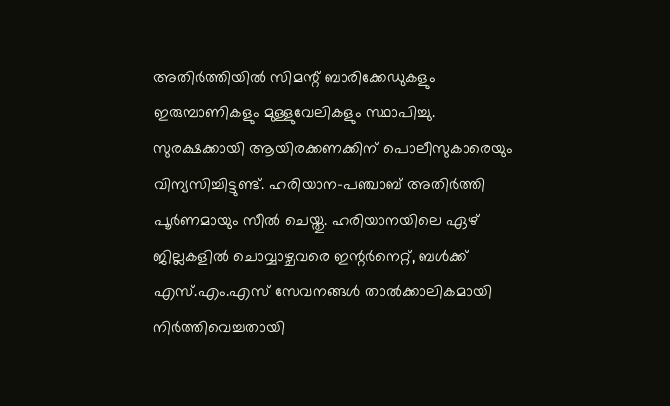അതിർത്തിയിൽ സിമന്റ് ബാരിക്കേഡുകളും ഇരുമ്പാണികളും മുള്ളുവേലികളും സ്ഥാപിച്ചു. സുരക്ഷക്കായി ആയിരക്കണക്കിന് പൊലീസുകാരെയും വിന്യസിച്ചിട്ടുണ്ട്. ഹരിയാന-പഞ്ചാബ് അതിർത്തി പൂർണമായും സീൽ ചെയ്തു. ഹരിയാനയിലെ ഏഴ് ജില്ലകളിൽ ചൊവ്വാഴ്ചവരെ ഇന്റർനെറ്റ്, ബൾക്ക് എസ്.എം.എസ് സേവനങ്ങൾ താൽക്കാലികമായി നിർത്തിവെച്ചതായി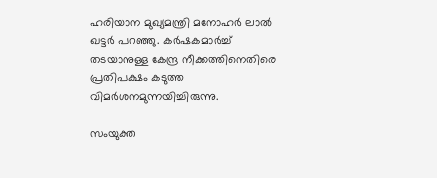ഹരിയാന മുഖ്യമന്ത്രി മനോഹർ ലാൽ ഖട്ടർ പറഞ്ഞു. കർഷകമാർച്ച് തടയാനുള്ള കേന്ദ്ര നീക്കത്തിനെതിരെ പ്രതിപക്ഷം കടുത്ത വിമർശനമുന്നയിച്ചിരുന്നു.

സംയുക്ത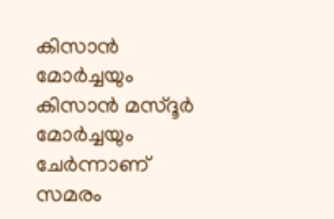കിസാൻ മോർച്ചയും കിസാൻ മസ്ദൂർ മോർച്ചയും ചേർന്നാണ് സമരം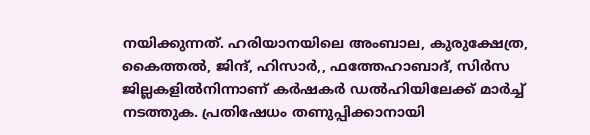നയിക്കുന്നത്. ഹരിയാനയിലെ അംബാല, കുരുക്ഷേത്ര, കൈത്തൽ, ജിന്ദ്, ഹിസാർ,, ഫത്തേഹാബാദ്, സിർസ ജില്ലകളിൽനിന്നാണ് കർഷകർ ഡൽഹിയിലേക്ക് മാർച്ച് നടത്തുക. പ്രതിഷേധം തണുപ്പിക്കാനായി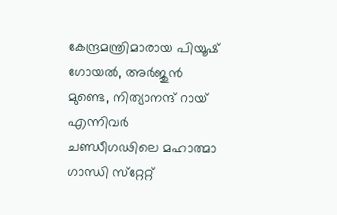കേന്ദ്രമന്ത്രിമാരായ പിയൂഷ് ഗോയൽ, അർജുൻ മുണ്ടെ, നിത്യാനന്ദ് റായ് എന്നിവർ ചണ്ഡീഗഢിലെ മഹാത്മാ ഗാന്ധി സ്‌റ്റേറ്റ്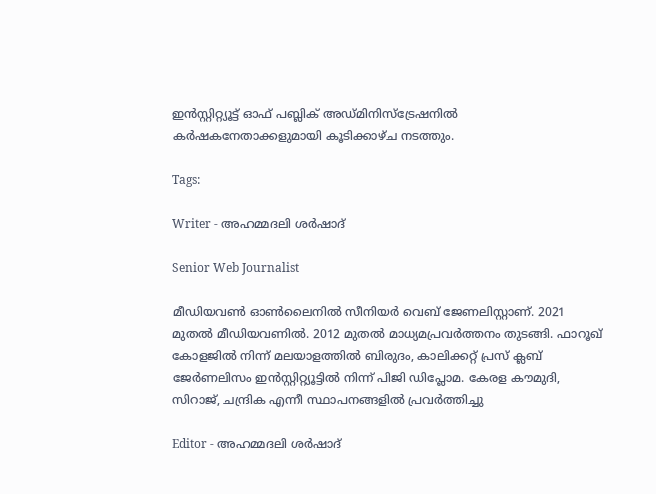ഇൻസ്റ്റിറ്റ്യൂട്ട് ഓഫ് പബ്ലിക് അഡ്മിനിസ്‌ട്രേഷനിൽ കർഷകനേതാക്കളുമായി കൂടിക്കാഴ്ച നടത്തും.

Tags:

Writer - അഹമ്മദലി ശര്‍ഷാദ്

Senior Web Journalist

മീഡിയവൺ ഓൺലൈനിൽ സീനിയർ വെബ് ജേണലിസ്റ്റാണ്. 2021 മുതൽ മീഡിയവണിൽ. 2012 മുതൽ മാധ്യമപ്രവർത്തനം തുടങ്ങി. ഫാറൂഖ് കോളജിൽ നിന്ന് മലയാളത്തിൽ ബിരുദം, കാലിക്കറ്റ് പ്രസ് ക്ലബ് ജേർണലിസം ഇൻസ്റ്റിറ്റ്യൂട്ടിൽ നിന്ന് പിജി ഡിപ്ലോമ. കേരള കൗമുദി, സിറാജ്, ചന്ദ്രിക എന്നീ സ്ഥാപനങ്ങളിൽ പ്രവർത്തിച്ചു

Editor - അഹമ്മദലി ശര്‍ഷാദ്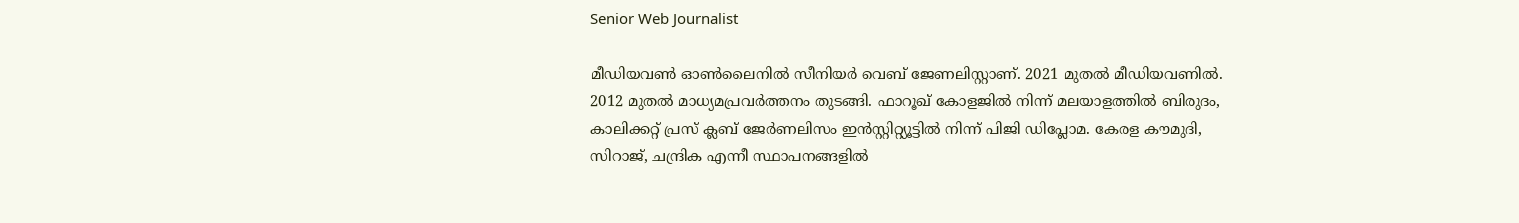Senior Web Journalist

മീഡിയവൺ ഓൺലൈനിൽ സീനിയർ വെബ് ജേണലിസ്റ്റാണ്. 2021 മുതൽ മീഡിയവണിൽ. 2012 മുതൽ മാധ്യമപ്രവർത്തനം തുടങ്ങി. ഫാറൂഖ് കോളജിൽ നിന്ന് മലയാളത്തിൽ ബിരുദം, കാലിക്കറ്റ് പ്രസ് ക്ലബ് ജേർണലിസം ഇൻസ്റ്റിറ്റ്യൂട്ടിൽ നിന്ന് പിജി ഡിപ്ലോമ. കേരള കൗമുദി, സിറാജ്, ചന്ദ്രിക എന്നീ സ്ഥാപനങ്ങളിൽ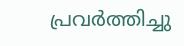പ്രവർത്തിച്ചു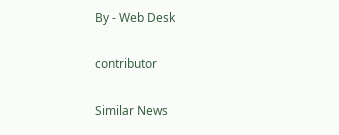By - Web Desk

contributor

Similar News